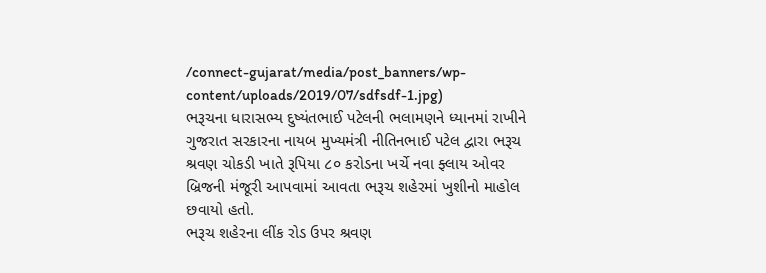/connect-gujarat/media/post_banners/wp-content/uploads/2019/07/sdfsdf-1.jpg)
ભરૂચના ધારાસભ્ય દુષ્યંતભાઈ પટેલની ભલામણને ધ્યાનમાં રાખીને ગુજરાત સરકારના નાયબ મુખ્યમંત્રી નીતિનભાઈ પટેલ દ્વારા ભરૂચ શ્રવણ ચોકડી ખાતે રૂપિયા ૮૦ કરોડના ખર્ચે નવા ફ્લાય ઓવર બ્રિજની મંજૂરી આપવામાં આવતા ભરૂચ શહેરમાં ખુશીનો માહોલ છવાયો હતો.
ભરૂચ શહેરના લીંક રોડ ઉપર શ્રવણ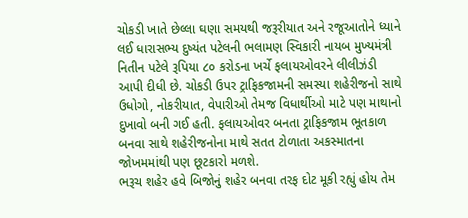ચોકડી ખાતે છેલ્લા ઘણા સમયથી જરૂરીયાત અને રજૂઆતોને ધ્યાને લઈ ધારાસભ્ય દુષ્યંત પટેલની ભલામણ સ્વિકારી નાયબ મુખ્યમંત્રી નિતીન પટેલે રૂપિયા ૮૦ કરોડના ખર્ચે ફલાયઓવરને લીલીઝંડી આપી દીધી છે. ચોકડી ઉપર ટ્રાફિકજામની સમસ્યા શહેરીજનો સાથે ઉધોગો, નોકરીયાત, વેપારીઓ તેમજ વિધાર્થીઓ માટે પણ માથાનો દુખાવો બની ગઈ હતી. ફલાયઓવર બનતા ટ્રાફિકજામ ભૂતકાળ બનવા સાથે શહેરીજનોના માથે સતત ટોળાતા અકસ્માતના જોખમમાંથી પણ છૂટકારો મળશે.
ભરૂચ શહેર હવે બિજોનું શહેર બનવા તરફ દોટ મૂકી રહ્યું હોય તેમ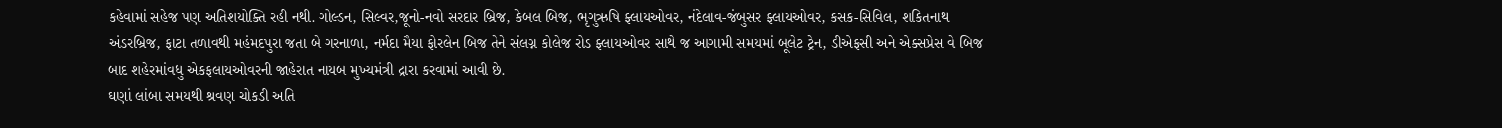કહેવામાં સહેજ પણ અતિશયોક્તિ રહી નથી. ગોલ્ડન, સિલ્વર,જૂનો-નવો સરદાર બ્રિજ, કેબલ બિજ, ભૃગુઋષિ ફ્લાયઓવર, નંદેલાવ-જંબુસર ફ્લાયઓવર, કસક-સિવિલ, શકિતનાથ અંડરબ્રિજ, ફાટા તળાવથી મહંમદપુરા જતા બે ગરનાળા, નર્મદા મૈયા ફોરલેન બિજ તેને સંલગ્ન કોલેજ રોડ ફ્લાયઓવર સાથે જ આગામી સમયમાં બૂલેટ ટ્રેન, ડીએફસી અને એક્સપ્રેસ વે બિજ બાદ શહેરમાંવધુ એકફલાયઓવરની જાહેરાત નાયબ મુખ્યમંત્રી દ્રારા કરવામાં આવી છે.
ઘણાં લાંબા સમયથી શ્રવણ ચોકડી અતિ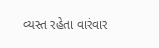વ્યસ્ત રહેતા વારંવાર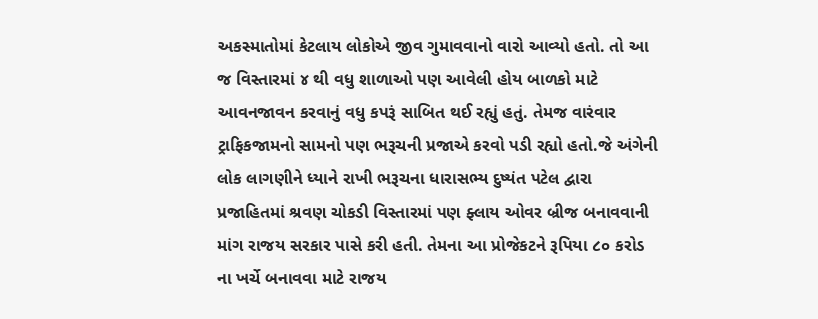અકસ્માતોમાં કેટલાય લોકોએ જીવ ગુમાવવાનો વારો આવ્યો હતો. તો આ જ વિસ્તારમાં ૪ થી વધુ શાળાઓ પણ આવેલી હોય બાળકો માટે આવનજાવન કરવાનું વધુ કપરૂં સાબિત થઈ રહ્યું હતું. તેમજ વારંવાર ટ્રાફિકજામનો સામનો પણ ભરૂચની પ્રજાએ કરવો પડી રહ્યો હતો.જે અંગેની લોક લાગણીને ધ્યાને રાખી ભરૂચના ધારાસભ્ય દુષ્યંત પટેલ દ્વારા પ્રજાહિતમાં શ્રવણ ચોકડી વિસ્તારમાં પણ ફ્લાય ઓવર બ્રીજ બનાવવાની માંગ રાજય સરકાર પાસે કરી હતી. તેમના આ પ્રોજેકટને રૂપિયા ૮૦ કરોડ ના ખર્ચે બનાવવા માટે રાજય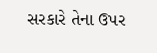સરકારે તેના ઉપર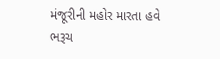મંજૂરીની મહોર મારતા હવે ભરૂચ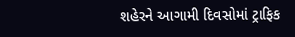શહેરને આગામી દિવસોમાં ટ્રાફિક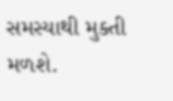સમસ્યાથી મુક્તી મળશે.